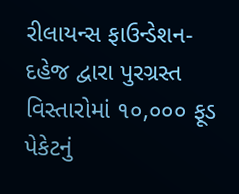રીલાયન્સ ફાઉન્ડેશન-દહેજ દ્વારા પુરગ્રસ્ત વિસ્તારોમાં ૧૦,૦૦૦ ફૂડ પેકેટનું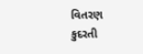વિતરણ
કુદરતી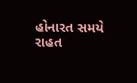હોનારત સમયે રાહત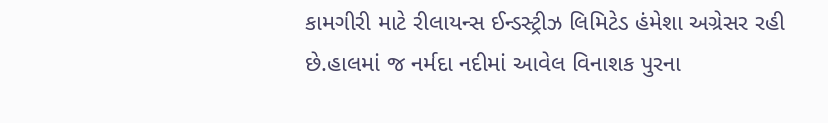કામગીરી માટે રીલાયન્સ ઈન્ડસ્ટ્રીઝ લિમિટેડ હંમેશા અગ્રેસર રહી છે.હાલમાં જ નર્મદા નદીમાં આવેલ વિનાશક પુરના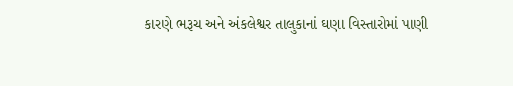કારણે ભરૂચ અને અંકલેશ્વર તાલુકાનાં ઘણા વિસ્તારોમાં પાણી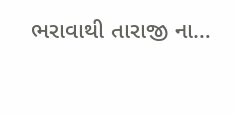ભરાવાથી તારાજી ના…